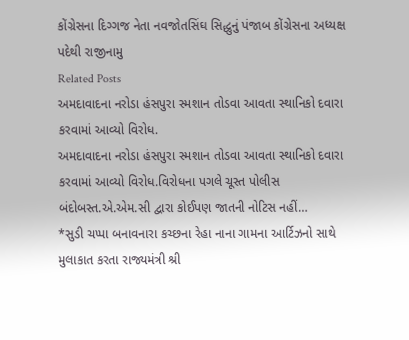કોંગ્રેસના દિગ્ગજ નેતા નવજોતસિંઘ સિદ્ધુનું પંજાબ કોંગ્રેસના અધ્યક્ષ પદેથી રાજીનામુ
Related Posts
અમદાવાદના નરોડા હંસપુરા સ્મશાન તોડવા આવતા સ્થાનિકો દવારા કરવામાં આવ્યો વિરોધ.
અમદાવાદના નરોડા હંસપુરા સ્મશાન તોડવા આવતા સ્થાનિકો દવારા કરવામાં આવ્યો વિરોધ.વિરોધના પગલે ચૂસ્ત પોલીસ બંદોબસ્ત.એ.એમ.સી દ્વારા કોઈપણ જાતની નોટિસ નહીં…
*સુડી ચપ્પા બનાવનારા કચ્છના રેહા નાના ગામના આર્ટિઝનો સાથે મુલાકાત કરતા રાજ્યમંત્રી શ્રી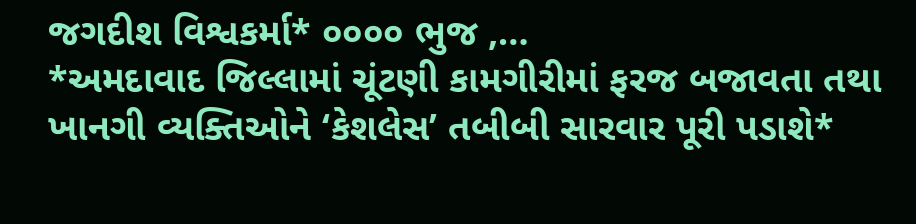જગદીશ વિશ્વકર્મા* ૦૦૦૦ ભુજ ,…
*અમદાવાદ જિલ્લામાં ચૂંટણી કામગીરીમાં ફરજ બજાવતા તથા ખાનગી વ્યક્તિઓને ‘કેશલેસ’ તબીબી સારવાર પૂરી પડાશે*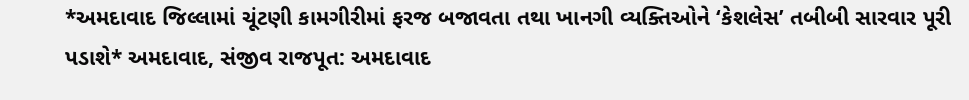*અમદાવાદ જિલ્લામાં ચૂંટણી કામગીરીમાં ફરજ બજાવતા તથા ખાનગી વ્યક્તિઓને ‘કેશલેસ’ તબીબી સારવાર પૂરી પડાશે* અમદાવાદ, સંજીવ રાજપૂત: અમદાવાદ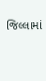જિલ્લામાં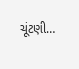ચૂંટણી…